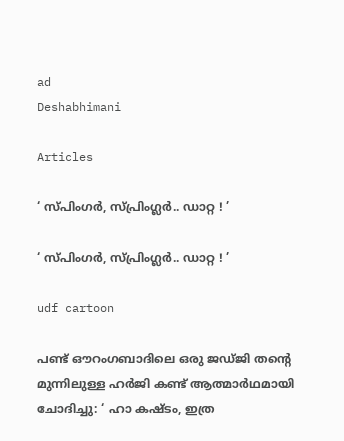ad
Deshabhimani

Articles

‘ സ്പിംഗർ, സ്‌പ്രിംഗ്ലർ.. ഡാറ്റ ! ’

‘ സ്പിംഗർ, സ്‌പ്രിംഗ്ലർ.. ഡാറ്റ ! ’

udf cartoon

പണ്ട്‌ ഒ‍ൗറംഗബാദിലെ ഒരു ജഡ്‌ജി തന്റെ മുന്നിലുള്ള ഹർജി കണ്ട്‌ ആത്മാർഥമായി ചോദിച്ചു: ‘ ഹാ കഷ്ടം, ഇത്ര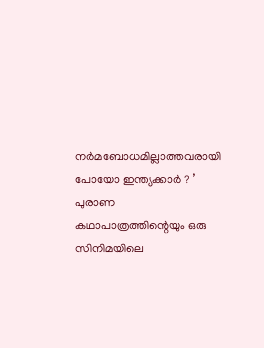നർമബോധമില്ലാത്തവരായി പോയോ ഇന്ത്യക്കാർ ? ’ പുരാണ കഥാപാത്രത്തിന്റെയും ഒരു സിനിമയിലെ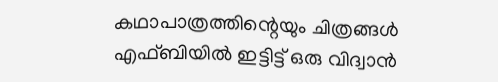കഥാപാത്രത്തിന്റെയും ചിത്രങ്ങൾ എഫ്‌ബിയിൽ ഇട്ടിട്ട്‌ ഒരു വിദ്വാൻ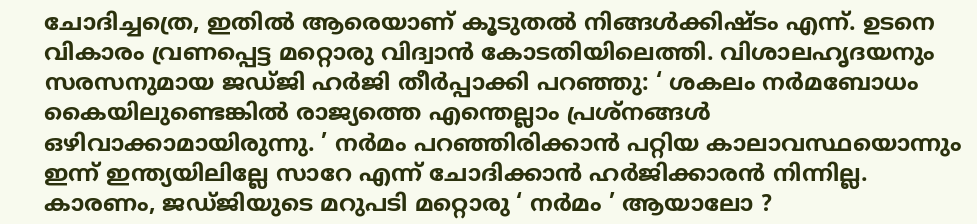ചോദിച്ചത്രെ, ഇതിൽ ആരെയാണ്‌ കൂടുതൽ നിങ്ങൾക്കിഷ്ടം എന്ന്‌. ഉടനെ വികാരം വ്രണപ്പെട്ട മറ്റൊരു വിദ്വാൻ കോടതിയിലെത്തി. വിശാലഹൃദയനും സരസനുമായ ജഡ്‌ജി ഹർജി തീർപ്പാക്കി പറഞ്ഞു: ‘ ശകലം നർമബോധം കൈയിലുണ്ടെങ്കിൽ രാജ്യത്തെ എന്തെല്ലാം പ്രശ്നങ്ങൾ ഒഴിവാക്കാമായിരുന്നു. ’ നർമം പറഞ്ഞിരിക്കാൻ പറ്റിയ കാലാവസ്ഥയൊന്നും ഇന്ന്‌ ഇന്ത്യയിലില്ലേ സാറേ എന്ന്‌ ചോദിക്കാൻ ഹർജിക്കാരൻ നിന്നില്ല. കാരണം, ജഡ്‌ജിയുടെ മറുപടി മറ്റൊരു ‘ നർമം ’ ആയാലോ ?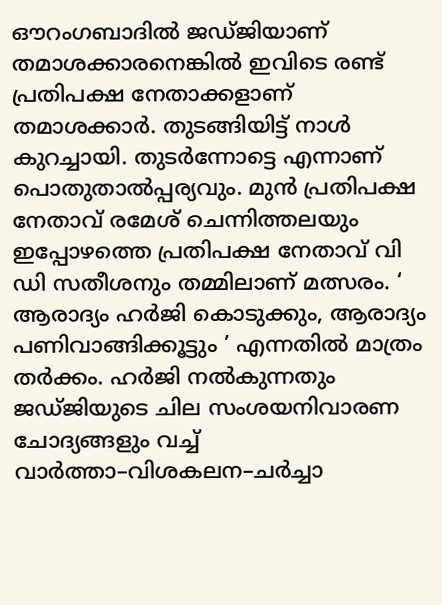ഒ‍ൗറംഗബാദിൽ ജഡ്‌ജിയാണ്‌ തമാശക്കാരനെങ്കിൽ ഇവിടെ രണ്ട്‌ പ്രതിപക്ഷ നേതാക്കളാണ്‌ തമാശക്കാർ. തുടങ്ങിയിട്ട്‌ നാൾ കുറച്ചായി. തുടർന്നോട്ടെ എന്നാണ്‌ പൊതുതാൽപ്പര്യവും. മുൻ പ്രതിപക്ഷ നേതാവ്‌ രമേശ്‌ ചെന്നിത്തലയും ഇപ്പോഴത്തെ പ്രതിപക്ഷ നേതാവ്‌ വി ഡി സതീശനും തമ്മിലാണ്‌ മത്സരം. ‘ ആരാദ്യം ഹർജി കൊടുക്കും, ആരാദ്യം പണിവാങ്ങിക്കൂട്ടും ’ എന്നതിൽ മാത്രം തർക്കം. ഹർജി നൽകുന്നതും ജഡ്‌ജിയുടെ ചില സംശയനിവാരണ ചോദ്യങ്ങളും വച്ച്‌ വാർത്താ–വിശകലന–ചർച്ചാ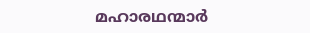മഹാരഥന്മാർ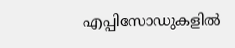എപ്പിസോഡുകളിൽ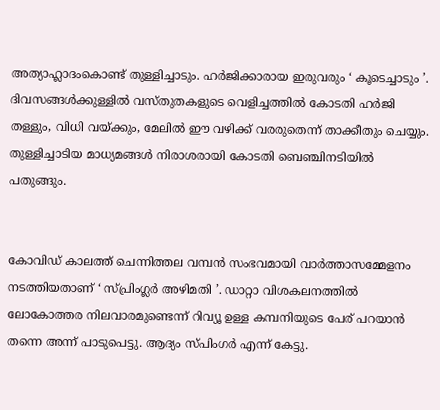അത്യാഹ്ലാദംകൊണ്ട്‌ തുള്ളിച്ചാടും. ഹർജിക്കാരായ ഇരുവരും ‘ കൂടെച്ചാടും ’. ദിവസങ്ങൾക്കുള്ളിൽ വസ്തുതകളുടെ വെളിച്ചത്തിൽ കോടതി ഹർജി തള്ളും, വിധി വയ്ക്കും, മേലിൽ ഇ‍ൗ വഴിക്ക്‌ വരരുതെന്ന്‌ താക്കീതും ചെയ്യും. തുള്ളിച്ചാടിയ മാധ്യമങ്ങൾ നിരാശരായി കോടതി ബെഞ്ചിനടിയിൽ പതുങ്ങും.


കോവിഡ്‌ കാലത്ത്‌ ചെന്നിത്തല വമ്പൻ സംഭവമായി വാർത്താസമ്മേളനം നടത്തിയതാണ്‌ ‘ സ്‌പ്രിംഗ്ലർ അഴിമതി ’. ഡാറ്റാ വിശകലനത്തിൽ ലോകോത്തര നിലവാരമുണ്ടെന്ന്‌ റിവ്യൂ ഉള്ള കമ്പനിയുടെ പേര്‌ പറയാൻ തന്നെ അന്ന്‌ പാടുപെട്ടു. ആദ്യം സ്പിംഗർ എന്ന്‌ കേട്ടു.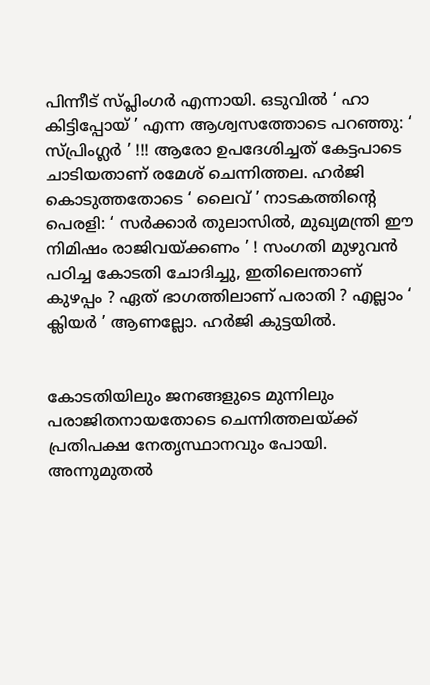പിന്നീട്‌ സ്‌പ്ലിംഗർ എന്നായി. ഒടുവിൽ ‘ ഹാ കിട്ടിപ്പോയ്‌ ’ എന്ന ആശ്വസത്തോടെ പറഞ്ഞു: ‘ സ്പ്രിംഗ്ലർ ’ !!! ആരോ ഉപദേശിച്ചത്‌ കേട്ടപാടെ ചാടിയതാണ്‌ രമേശ്‌ ചെന്നിത്തല. ഹർജി കൊടുത്തതോടെ ‘ ലൈവ്‌ ’ നാടകത്തിന്റെ പെരളി: ‘ സർക്കാർ തുലാസിൽ, മുഖ്യമന്ത്രി ഇ‍ൗ നിമിഷം രാജിവയ്ക്കണം ’ ! സംഗതി മുഴുവൻ പഠിച്ച കോടതി ചോദിച്ചു, ഇതിലെന്താണ്‌ കുഴപ്പം ? ഏത്‌ ഭാഗത്തിലാണ്‌ പരാതി ? എല്ലാം ‘ ക്ലിയർ ’ ആണല്ലോ. ഹർജി കുട്ടയിൽ.


കോടതിയിലും ജനങ്ങളുടെ മുന്നിലും പരാജിതനായതോടെ ചെന്നിത്തലയ്ക്ക്‌ പ്രതിപക്ഷ നേതൃസ്ഥാനവും പോയി. അന്നുമുതൽ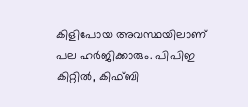കിളിപോയ അവസ്ഥയിലാണ്‌ പല ഹർജിക്കാരും. പിപിഇ കിറ്റിൽ, കിഫ്‌ബി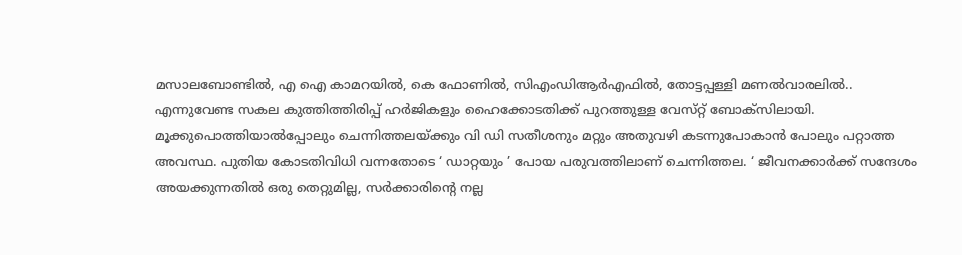മസാലബോണ്ടിൽ, എ ഐ കാമറയിൽ, കെ ഫോണിൽ, സിഎംഡിആർഎഫിൽ, തോട്ടപ്പള്ളി മണൽവാരലിൽ.. എന്നുവേണ്ട സകല കുത്തിത്തിരിപ്പ്‌ ഹർജികളും ഹൈക്കോടതിക്ക്‌ പുറത്തുള്ള വേസ്‌റ്റ്‌ ബോക്സിലായി. മൂക്കുപൊത്തിയാൽപ്പോലും ചെന്നിത്തലയ്ക്കും വി ഡി സതീശനും മറ്റും അതുവഴി കടന്നുപോകാൻ പോലും പറ്റാത്ത അവസ്ഥ. പുതിയ കോടതിവിധി വന്നതോടെ ‘ ഡാറ്റയും ’ പോയ പരുവത്തിലാണ്‌ ചെന്നിത്തല. ‘ ജീവനക്കാർക്ക്‌ സന്ദേശം അയക്കുന്നതിൽ ഒരു തെറ്റുമില്ല, സർക്കാരിന്റെ നല്ല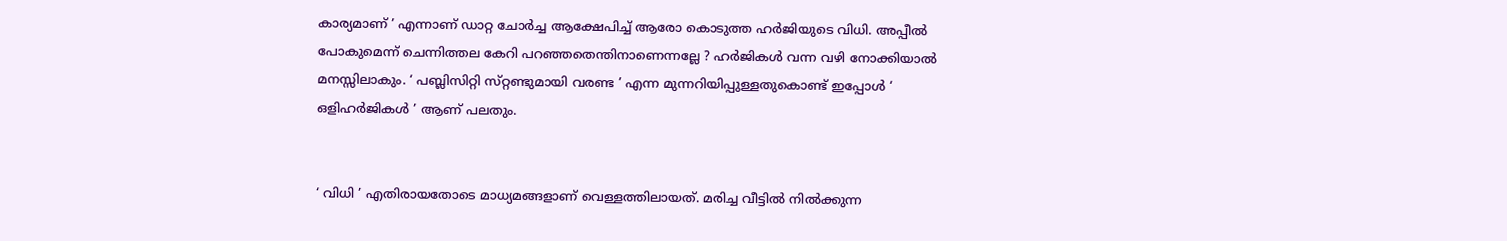കാര്യമാണ്‌ ’ എന്നാണ്‌ ഡാറ്റ ചോർച്ച ആക്ഷേപിച്ച്‌ ആരോ കൊടുത്ത ഹർജിയുടെ വിധി. അപ്പീൽ പോകുമെന്ന്‌ ചെന്നിത്തല കേറി പറഞ്ഞതെന്തിനാണെന്നല്ലേ ? ഹർജികൾ വന്ന വഴി നോക്കിയാൽ മനസ്സിലാകും. ‘ പബ്ലിസിറ്റി സ്‌റ്റണ്ടുമായി വരണ്ട ’ എന്ന മുന്നറിയിപ്പുള്ളതുകൊണ്ട്‌ ഇപ്പോൾ ‘ ഒളിഹർജികൾ ’ ആണ്‌ പലതും.


‘ വിധി ’ എതിരായതോടെ മാധ്യമങ്ങളാണ്‌ വെള്ളത്തിലായത്‌. മരിച്ച വീട്ടിൽ നിൽക്കുന്ന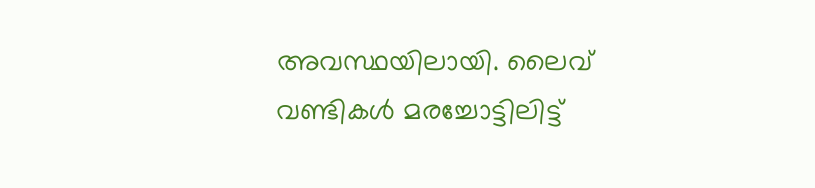അവസ്ഥയിലായി. ലൈവ്‌ വണ്ടികൾ മരച്ചോട്ടിലിട്ട്‌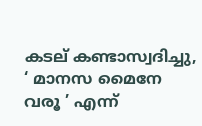കടല്‌ കണ്ടാസ്വദിച്ചു, ‘ മാനസ മൈനേ വരൂ ’ എന്ന്‌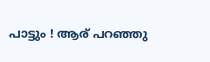പാട്ടും ! ആര്‌ പറഞ്ഞു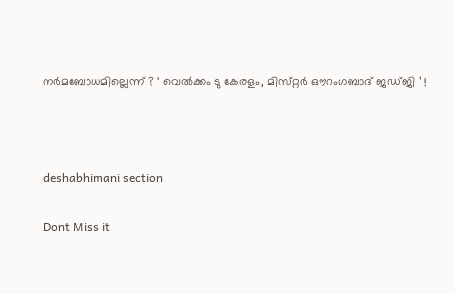നർമബോധമില്ലെന്ന്‌ ? ‘ വെൽക്കം ടു കേരളം, മിസ്‌റ്റർ ഒ‍ൗറംഗബാദ്‌ ജഡ്‌ജി ’ !



deshabhimani section

Dont Miss it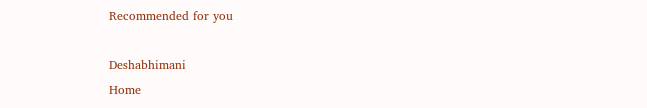Recommended for you

Deshabhimani
Home